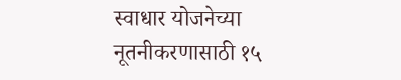स्वाधार योजनेच्या नूतनीकरणासाठी १५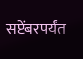सप्टेंबरपर्यंत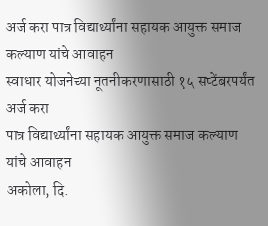अर्ज करा पात्र विद्यार्थ्यांना सहायक आयुक्त समाज कल्याण यांचे आवाहन
स्वाधार योजनेच्या नूतनीकरणासाठी १५ सप्टेंबरपर्यंत अर्ज करा
पात्र विद्यार्थ्यांना सहायक आयुक्त समाज कल्याण यांचे आवाहन
अकोला, दि.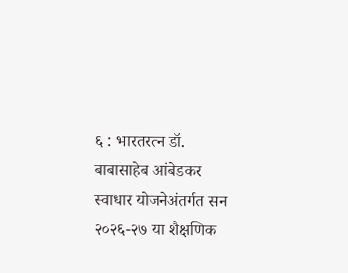६ : भारतरत्न डॉ. बाबासाहेब आंबेडकर स्वाधार योजनेअंतर्गत सन २०२६-२७ या शैक्षणिक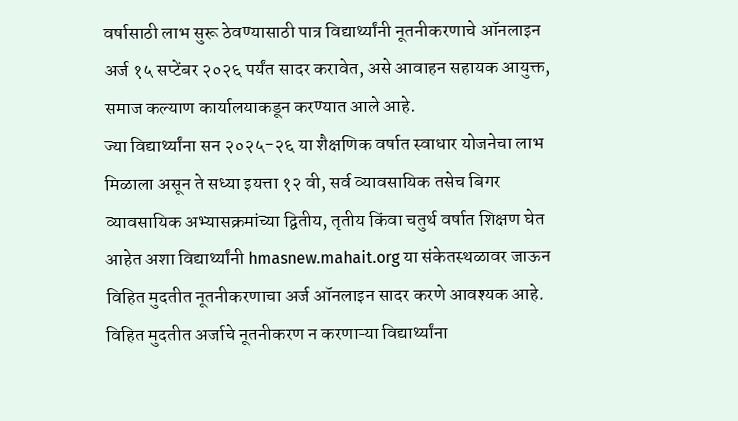वर्षासाठी लाभ सुरू ठेवण्यासाठी पात्र विद्यार्थ्यांनी नूतनीकरणाचे ऑनलाइन अर्ज १५ सप्टेंबर २०२६ पर्यंत सादर करावेत, असे आवाहन सहायक आयुक्त, समाज कल्याण कार्यालयाकडून करण्यात आले आहे.
ज्या विद्यार्थ्यांना सन २०२५-२६ या शैक्षणिक वर्षात स्वाधार योजनेचा लाभ मिळाला असून ते सध्या इयत्ता १२ वी, सर्व व्यावसायिक तसेच बिगर व्यावसायिक अभ्यासक्रमांच्या द्वितीय, तृतीय किंवा चतुर्थ वर्षात शिक्षण घेत आहेत अशा विद्यार्थ्यांनी hmasnew.mahait.org या संकेतस्थळावर जाऊन विहित मुदतीत नूतनीकरणाचा अर्ज ऑनलाइन सादर करणे आवश्यक आहे.
विहित मुदतीत अर्जाचे नूतनीकरण न करणाऱ्या विद्यार्थ्यांना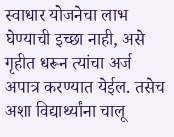स्वाधार योजनेचा लाभ घेण्याची इच्छा नाही, असे गृहीत धरून त्यांचा अर्ज अपात्र करण्यात येईल. तसेच अशा विद्यार्थ्यांना चालू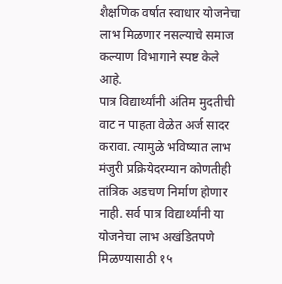शैक्षणिक वर्षात स्वाधार योजनेचा लाभ मिळणार नसल्याचे समाज कल्याण विभागाने स्पष्ट केले आहे.
पात्र विद्यार्थ्यांनी अंतिम मुदतीची वाट न पाहता वेळेत अर्ज सादर करावा. त्यामुळे भविष्यात लाभ मंजुरी प्रक्रियेदरम्यान कोणतीही तांत्रिक अडचण निर्माण होणार नाही. सर्व पात्र विद्यार्थ्यांनी या योजनेचा लाभ अखंडितपणे मिळण्यासाठी १५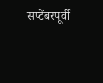सप्टेंबरपूर्वी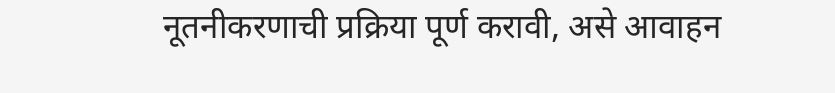नूतनीकरणाची प्रक्रिया पूर्ण करावी, असे आवाहन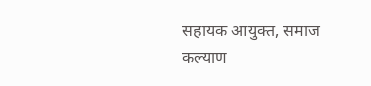सहायक आयुक्त, समाज कल्याण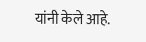यांनी केले आहे.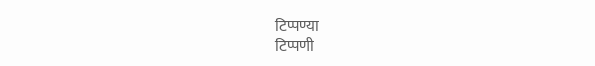टिप्पण्या
टिप्पणी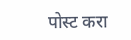पोस्ट करा